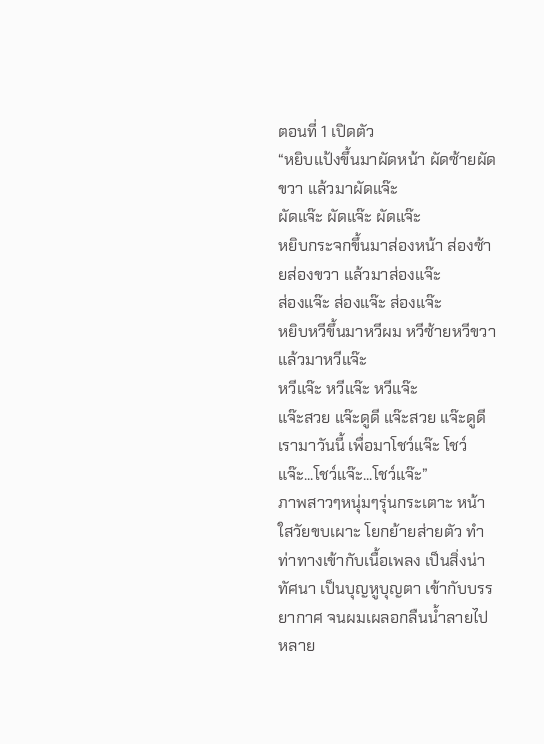ตอนที่ 1 เปิดตัว
“หยิบแป้งขึ้นมาผัดหน้า ผัดซ้ายผัดขวา แล้วมาผัดแจ๊ะ
ผัดแจ๊ะ ผัดแจ๊ะ ผัดแจ๊ะ
หยิบกระจกขึ้นมาส่องหน้า ส่องซ้ายส่องขวา แล้วมาส่องแจ๊ะ
ส่องแจ๊ะ ส่องแจ๊ะ ส่องแจ๊ะ
หยิบหวีขึ้นมาหวีผม หวีซ้ายหวีขวา แล้วมาหวีแจ๊ะ
หวีแจ๊ะ หวีแจ๊ะ หวีแจ๊ะ
แจ๊ะสวย แจ๊ะดูดี แจ๊ะสวย แจ๊ะดูดี
เรามาวันนี้ เพื่อมาโชว์แจ๊ะ โชว์แจ๊ะ...โชว์แจ๊ะ...โชว์แจ๊ะ”
ภาพสาวๆหนุ่มๆรุ่นกระเตาะ หน้าใสวัยขบเผาะ โยกย้ายส่ายตัว ทำท่าทางเข้ากับเนื้อเพลง เป็นสิ่งน่าทัศนา เป็นบุญหูบุญตา เข้ากับบรรยากาศ จนผมเผลอกลืนน้ำลายไปหลาย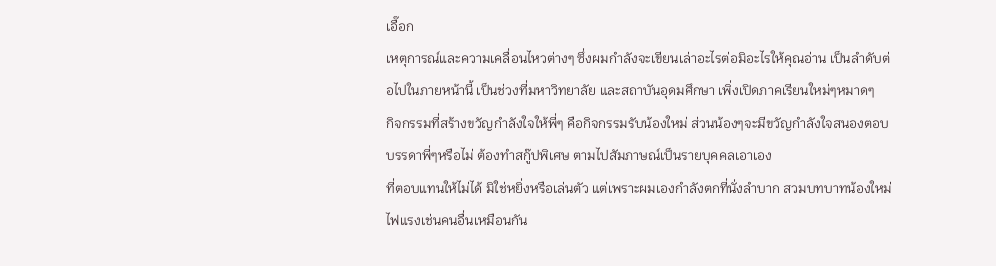เอื๊อก
เหตุการณ์และความเคลื่อนไหวต่างๆ ซึ่งผมกำลังจะเขียนเล่าอะไรต่อมิอะไรให้คุณอ่าน เป็นลำดับต่อไปในภายหน้านี้ เป็นช่วงที่มหาวิทยาลัย และสถาบันอุดมศึกษา เพิ่งเปิดภาคเรียนใหม่ๆหมาดๆ
กิจกรรมที่สร้างขวัญกำลังใจให้พี่ๆ คือกิจกรรมรับน้องใหม่ ส่วนน้องๆจะมีขวัญกำลังใจสนองตอบบรรดาพี่ๆหรือไม่ ต้องทำสกู๊ปพิเศษ ตามไปสัมภาษณ์เป็นรายบุคคลเอาเอง
ที่ตอบแทนให้ไม่ได้ มิใช่หยิ่งหรือเล่นตัว แต่เพราะผมเองกำลังตกที่นั่งลำบาก สวมบทบาทน้องใหม่ไฟแรงเช่นคนอื่นเหมือนกัน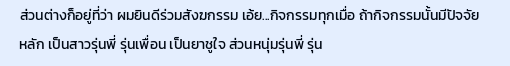ส่วนต่างก็อยู่ที่ว่า ผมยินดีร่วมสังฆกรรม เอ้ย...กิจกรรมทุกเมื่อ ถ้ากิจกรรมนั้นมีปัจจัยหลัก เป็นสาวรุ่นพี่ รุ่นเพื่อน เป็นยาชูใจ ส่วนหนุ่มรุ่นพี่ รุ่น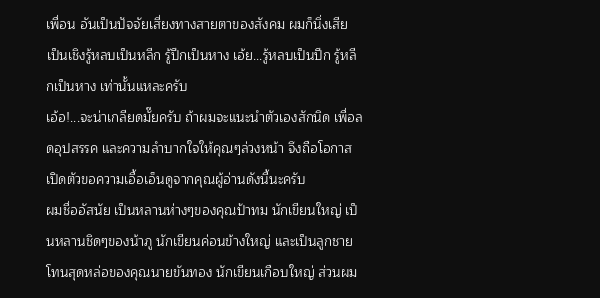เพื่อน อันเป็นปัจจัยเสี่ยงทางสายตาของสังคม ผมก็นิ่งเสีย เป็นเชิงรู้หลบเป็นหลีก รู้ปีกเป็นหาง เอ้ย...รู้หลบเป็นปีก รู้หลีกเป็นหาง เท่านั้นแหละครับ
เอ้อ!...จะน่าเกลียดมั๊ยครับ ถ้าผมจะแนะนำตัวเองสักนิด เพื่อลดอุปสรรค และความลำบากใจให้คุณๆล่วงหน้า จึงถือโอกาสเปิดตัวขอความเอื้อเอ็นดูจากคุณผู้อ่านดังนี้นะครับ
ผมชื่ออัสนัย เป็นหลานห่างๆของคุณป้าทม นักเขียนใหญ่ เป็นหลานชิดๆของน้าภู นักเขียนค่อนข้างใหญ่ และเป็นลูกชายโทนสุดหล่อของคุณนายขันทอง นักเขียนเกือบใหญ่ ส่วนผม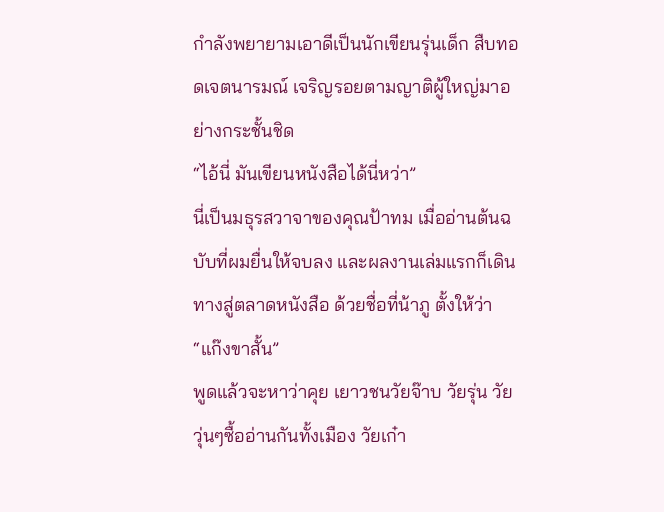กำลังพยายามเอาดีเป็นนักเขียนรุ่นเด็ก สืบทอดเจตนารมณ์ เจริญรอยตามญาติผู้ใหญ่มาอย่างกระชั้นชิด
“ไอ้นี่ มันเขียนหนังสือได้นี่หว่า”
นี่เป็นมธุรสวาจาของคุณป้าทม เมื่ออ่านต้นฉบับที่ผมยื่นให้จบลง และผลงานเล่มแรกก็เดินทางสู่ตลาดหนังสือ ด้วยชื่อที่น้าภู ตั้งให้ว่า “แก๊งขาสั้น”
พูดแล้วจะหาว่าคุย เยาวชนวัยจ๊าบ วัยรุ่น วัยวุ่นๆซื้ออ่านกันทั้งเมือง วัยเก๋า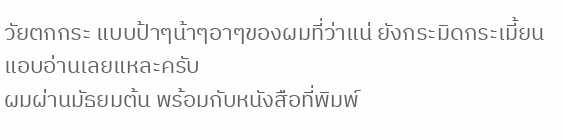วัยตกกระ แบบป้าๆน้าๆอาๆของผมที่ว่าแน่ ยังกระมิดกระเมี้ยนแอบอ่านเลยแหละครับ
ผมผ่านมัธยมต้น พร้อมกับหนังสือที่พิมพ์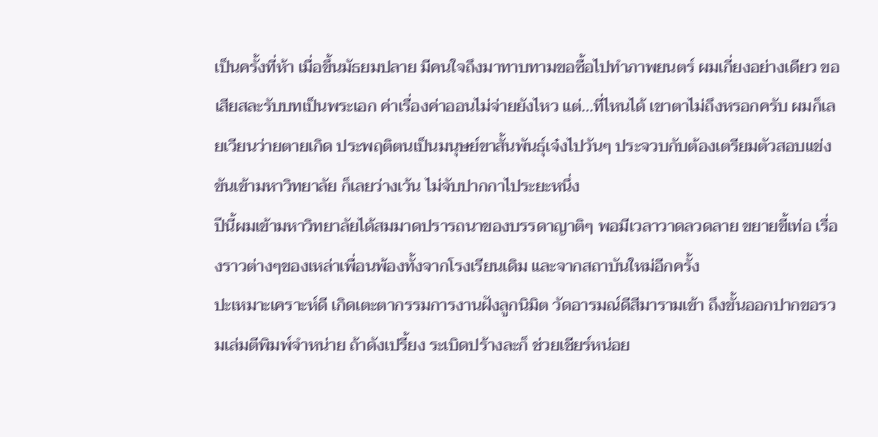เป็นครั้งที่ห้า เมื่อขึ้นมัธยมปลาย มีคนใจถึงมาทาบทามขอซื้อไปทำภาพยนตร์ ผมเกี่ยงอย่างเดียว ขอเสียสละรับบทเป็นพระเอก ค่าเรื่องค่าออนไม่จ่ายยังไหว แต่...ที่ไหนได้ เขาตาไม่ถึงหรอกครับ ผมก็เลยเวียนว่ายตายเกิด ประพฤติตนเป็นมนุษย์ขาสั้นพันธุ์เจ๋งไปวันๆ ประจวบกับต้องเตรียมตัวสอบแข่งขันเข้ามหาวิทยาลัย ก็เลยว่างเว้น ไม่จับปากกาไประยะหนึ่ง
ปีนี้ผมเข้ามหาวิทยาลัยได้สมมาดปรารถนาของบรรดาญาติๆ พอมีเวลาวาดลวดลาย ขยายขี้เท่อ เรื่องราวต่างๆของเหล่าเพื่อนพ้องทั้งจากโรงเรียนเดิม และจากสถาบันใหม่อีกครั้ง
ปะเหมาะเคราะห์ดี เกิดเตะตากรรมการงานฝังลูกนิมิต วัดอารมณ์ดีสีมารามเข้า ถึงขั้นออกปากขอรวมเล่มตีพิมพ์จำหน่าย ถ้าดังเปรี้ยง ระเบิดปร้างละก็ ช่วยเชียร์หน่อย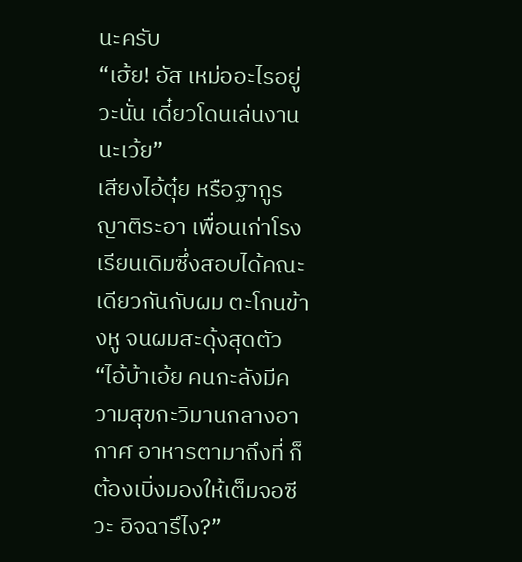นะครับ
“เฮ้ย! อัส เหม่ออะไรอยู่วะนั่น เดี๋ยวโดนเล่นงานนะเว้ย”
เสียงไอ้ตุ๋ย หรือฐากูร ญาติระอา เพื่อนเก่าโรงเรียนเดิมซึ่งสอบได้คณะเดียวกันกับผม ตะโกนข้างหู จนผมสะดุ้งสุดตัว
“ไอ้บ้าเอ้ย คนกะลังมีความสุขกะวิมานกลางอากาศ อาหารตามาถึงที่ ก็ต้องเบิ่งมองให้เต็มจอซีวะ อิจฉารึไง?”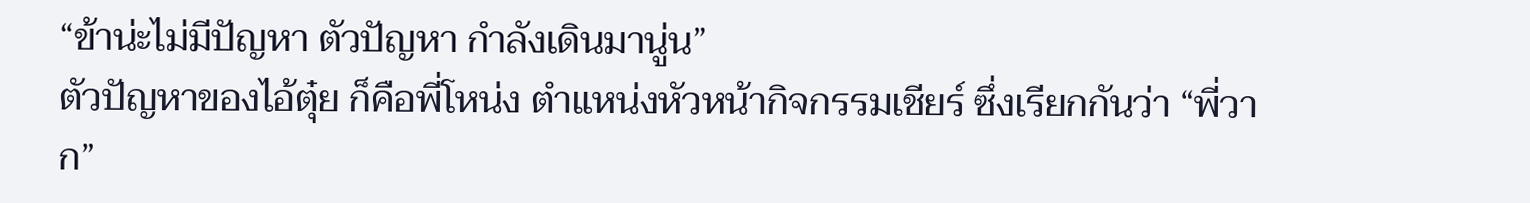“ข้าน่ะไม่มีปัญหา ตัวปัญหา กำลังเดินมานู่น”
ตัวปัญหาของไอ้ตุ๋ย ก็คือพี่โหน่ง ตำแหน่งหัวหน้ากิจกรรมเชียร์ ซึ่งเรียกกันว่า “พี่วาก”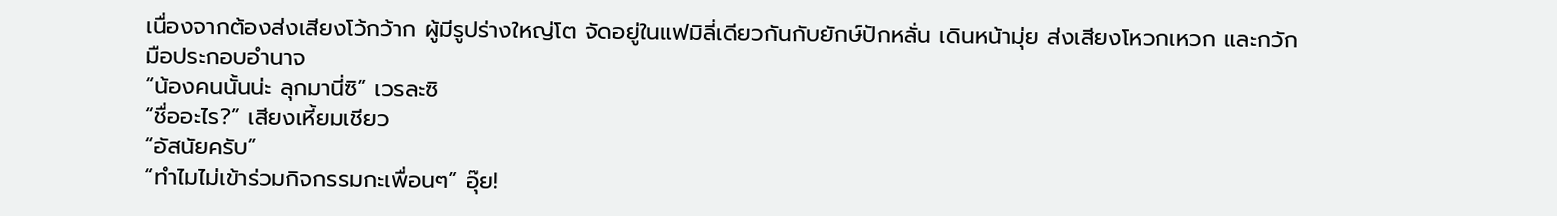เนื่องจากต้องส่งเสียงโว้กว้าก ผู้มีรูปร่างใหญ่โต จัดอยู่ในแฟมิลี่เดียวกันกับยักษ์ปักหลั่น เดินหน้ามุ่ย ส่งเสียงโหวกเหวก และกวักมือประกอบอำนาจ
“น้องคนนั้นน่ะ ลุกมานี่ซิ” เวรละซิ
“ชื่ออะไร?” เสียงเหี้ยมเชียว
“อัสนัยครับ”
“ทำไมไม่เข้าร่วมกิจกรรมกะเพื่อนๆ” อุ๊ย!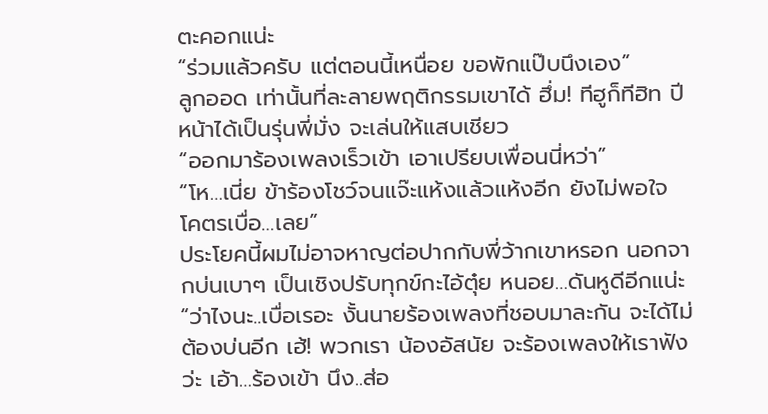ตะคอกแน่ะ
“ร่วมแล้วครับ แต่ตอนนี้เหนื่อย ขอพักแป๊บนึงเอง”
ลูกออด เท่านั้นที่ละลายพฤติกรรมเขาได้ ฮึ่ม! ทีฮูก็ทีฮิท ปีหน้าได้เป็นรุ่นพี่มั่ง จะเล่นให้แสบเชียว
“ออกมาร้องเพลงเร็วเข้า เอาเปรียบเพื่อนนี่หว่า”
“โห…เนี่ย ข้าร้องโชว์จนแจ๊ะแห้งแล้วแห้งอีก ยังไม่พอใจ โคตรเบื่อ…เลย”
ประโยคนี้ผมไม่อาจหาญต่อปากกับพี่ว้ากเขาหรอก นอกจากบ่นเบาๆ เป็นเชิงปรับทุกข์กะไอ้ตุ๋ย หนอย…ดันหูดีอีกแน่ะ
“ว่าไงนะ..เบื่อเรอะ งั้นนายร้องเพลงที่ชอบมาละกัน จะได้ไม่ต้องบ่นอีก เฮ้! พวกเรา น้องอัสนัย จะร้องเพลงให้เราฟังว่ะ เอ้า…ร้องเข้า นึง..ส่อ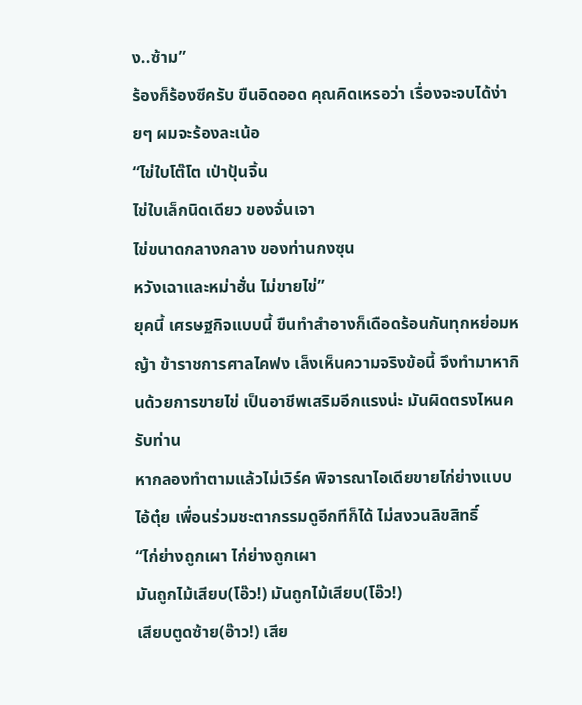ง..ซ้าม”
ร้องก็ร้องซีครับ ขืนอิดออด คุณคิดเหรอว่า เรื่องจะจบได้ง่ายๆ ผมจะร้องละเน้อ
“ไข่ใบโต๊โต เป่าปุ้นจิ้น
ไข่ใบเล็กนิดเดียว ของจั่นเจา
ไข่ขนาดกลางกลาง ของท่านกงซุน
หวังเฉาและหม่าฮั่น ไม่ขายไข่”
ยุคนี้ เศรษฐกิจแบบนี้ ขืนทำสำอางก็เดือดร้อนกันทุกหย่อมหญ้า ข้าราชการศาลไคฟง เล็งเห็นความจริงข้อนี้ จึงทำมาหากินด้วยการขายไข่ เป็นอาชีพเสริมอีกแรงน่ะ มันผิดตรงไหนครับท่าน
หากลองทำตามแล้วไม่เวิร์ค พิจารณาไอเดียขายไก่ย่างแบบไอ้ตุ๋ย เพื่อนร่วมชะตากรรมดูอีกทีก็ได้ ไม่สงวนลิขสิทธิ์
“ไก่ย่างถูกเผา ไก่ย่างถูกเผา
มันถูกไม้เสียบ(โอ๊ว!) มันถูกไม้เสียบ(โอ๊ว!)
เสียบตูดซ้าย(อ๊าว!) เสีย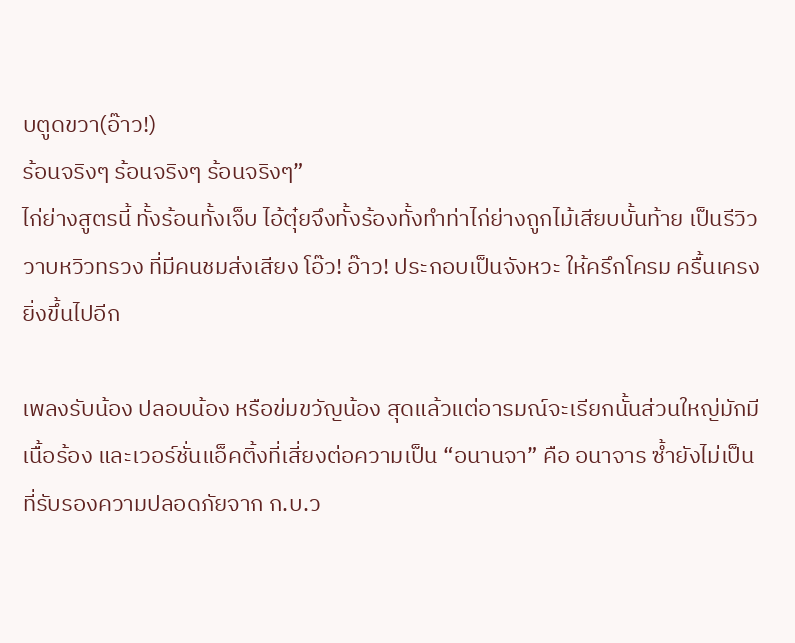บตูดขวา(อ๊าว!)
ร้อนจริงๆ ร้อนจริงๆ ร้อนจริงๆ”
ไก่ย่างสูตรนี้ ทั้งร้อนทั้งเจ็บ ไอ้ตุ๋ยจึงทั้งร้องทั้งทำท่าไก่ย่างถูกไม้เสียบบั้นท้าย เป็นรีวิววาบหวิวทรวง ที่มีคนชมส่งเสียง โอ๊ว! อ๊าว! ประกอบเป็นจังหวะ ให้ครึกโครม ครื้นเครงยิ่งขึ้นไปอีก

เพลงรับน้อง ปลอบน้อง หรือข่มขวัญน้อง สุดแล้วแต่อารมณ์จะเรียกนั้นส่วนใหญ่มักมีเนื้อร้อง และเวอร์ชั่นแอ็คติ้งที่เสี่ยงต่อความเป็น “อนานจา” คือ อนาจาร ซ้ำยังไม่เป็นที่รับรองความปลอดภัยจาก ก.บ.ว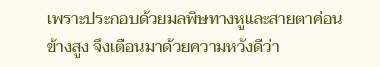เพราะประกอบด้วยมลพิษทางหูและสายตาค่อนข้างสูง จึงเตือนมาด้วยความหวังดีว่า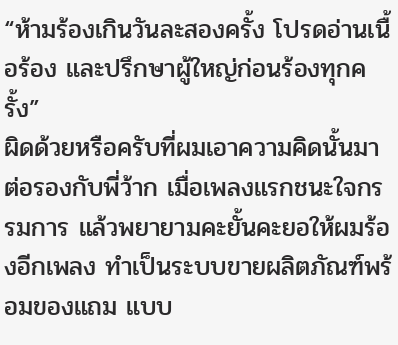“ห้ามร้องเกินวันละสองครั้ง โปรดอ่านเนื้อร้อง และปรึกษาผู้ใหญ่ก่อนร้องทุกครั้ง”
ผิดด้วยหรือครับที่ผมเอาความคิดนั้นมาต่อรองกับพี่ว้าก เมื่อเพลงแรกชนะใจกรรมการ แล้วพยายามคะยั้นคะยอให้ผมร้องอีกเพลง ทำเป็นระบบขายผลิตภัณฑ์พร้อมของแถม แบบ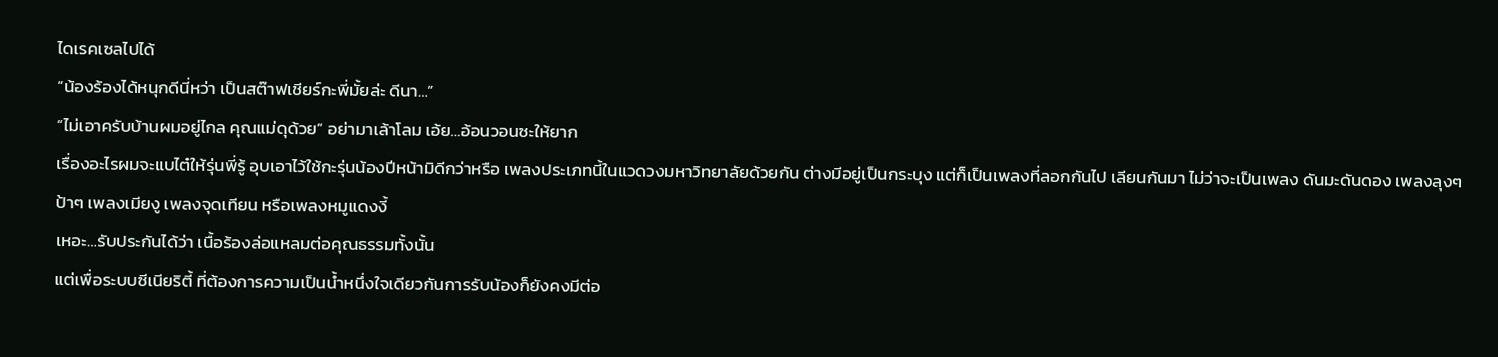ไดเรคเซลไปได้
“น้องร้องได้หนุกดีนี่หว่า เป็นสต๊าฟเชียร์กะพี่มั้ยล่ะ ดีนา…”
“ไม่เอาครับบ้านผมอยู่ไกล คุณแม่ดุด้วย” อย่ามาเล้าโลม เอ้ย…อ้อนวอนซะให้ยาก
เรื่องอะไรผมจะแบไต๋ให้รุ่นพี่รู้ อุบเอาไว้ใช้กะรุ่นน้องปีหน้ามิดีกว่าหรือ เพลงประเภทนี้ในแวดวงมหาวิทยาลัยด้วยกัน ต่างมีอยู่เป็นกระบุง แต่ก็เป็นเพลงที่ลอกกันไป เลียนกันมา ไม่ว่าจะเป็นเพลง ดันมะดันดอง เพลงลุงๆป้าๆ เพลงเมียงู เพลงจุดเทียน หรือเพลงหมูแดงงี้
เหอะ…รับประกันได้ว่า เนื้อร้องล่อแหลมต่อคุณธรรมทั้งนั้น
แต่เพื่อระบบซีเนียริตี้ ที่ต้องการความเป็นน้ำหนึ่งใจเดียวกันการรับน้องก็ยังคงมีต่อ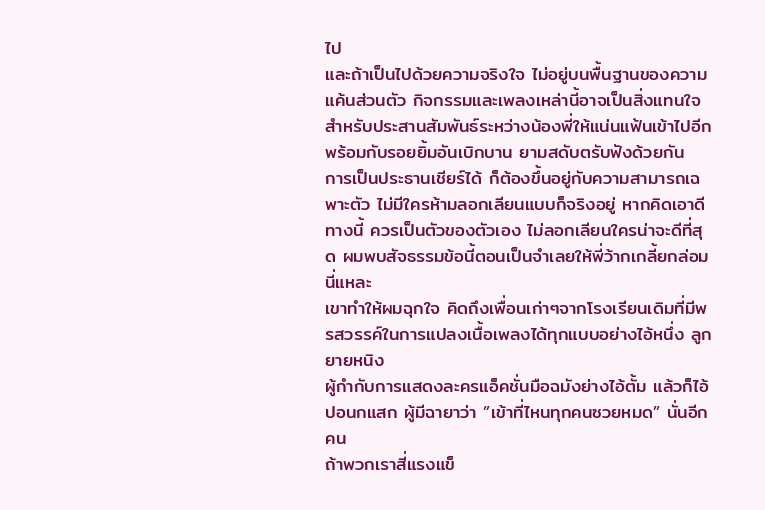ไป
และถ้าเป็นไปด้วยความจริงใจ ไม่อยู่บนพื้นฐานของความแค้นส่วนตัว กิจกรรมและเพลงเหล่านี้อาจเป็นสิ่งแทนใจ สำหรับประสานสัมพันธ์ระหว่างน้องพี่ให้แน่นแฟ้นเข้าไปอีก พร้อมกับรอยยิ้มอันเบิกบาน ยามสดับตรับฟังด้วยกัน
การเป็นประธานเชียร์ได้ ก็ต้องขึ้นอยู่กับความสามารถเฉพาะตัว ไม่มีใครห้ามลอกเลียนแบบก็จริงอยู่ หากคิดเอาดีทางนี้ ควรเป็นตัวของตัวเอง ไม่ลอกเลียนใครน่าจะดีที่สุด ผมพบสัจธรรมข้อนี้ตอนเป็นจำเลยให้พี่ว้ากเกลี้ยกล่อมนี่แหละ
เขาทำให้ผมฉุกใจ คิดถึงเพื่อนเก่าๆจากโรงเรียนเดิมที่มีพรสวรรค์ในการแปลงเนื้อเพลงได้ทุกแบบอย่างไอ้หนึ่ง ลูกยายหนิง
ผู้กำกับการแสดงละครแอ็คชั่นมือฉมังย่างไอ้ตั้ม แล้วก็ไอ้ปอนกแสก ผู้มีฉายาว่า ”เข้าที่ไหนทุกคนซวยหมด” นั่นอีกคน
ถ้าพวกเราสี่แรงแข็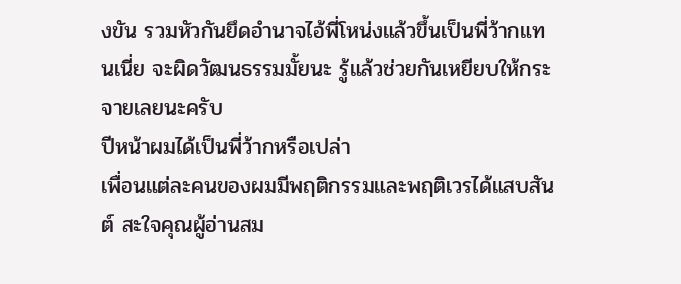งขัน รวมหัวกันยึดอำนาจไอ้พี่โหน่งแล้วขึ้นเป็นพี่ว้ากแทนเนี่ย จะผิดวัฒนธรรมมั้ยนะ รู้แล้วช่วยกันเหยียบให้กระจายเลยนะครับ
ปีหน้าผมได้เป็นพี่ว้ากหรือเปล่า
เพื่อนแต่ละคนของผมมีพฤติกรรมและพฤติเวรได้แสบสันต์ สะใจคุณผู้อ่านสม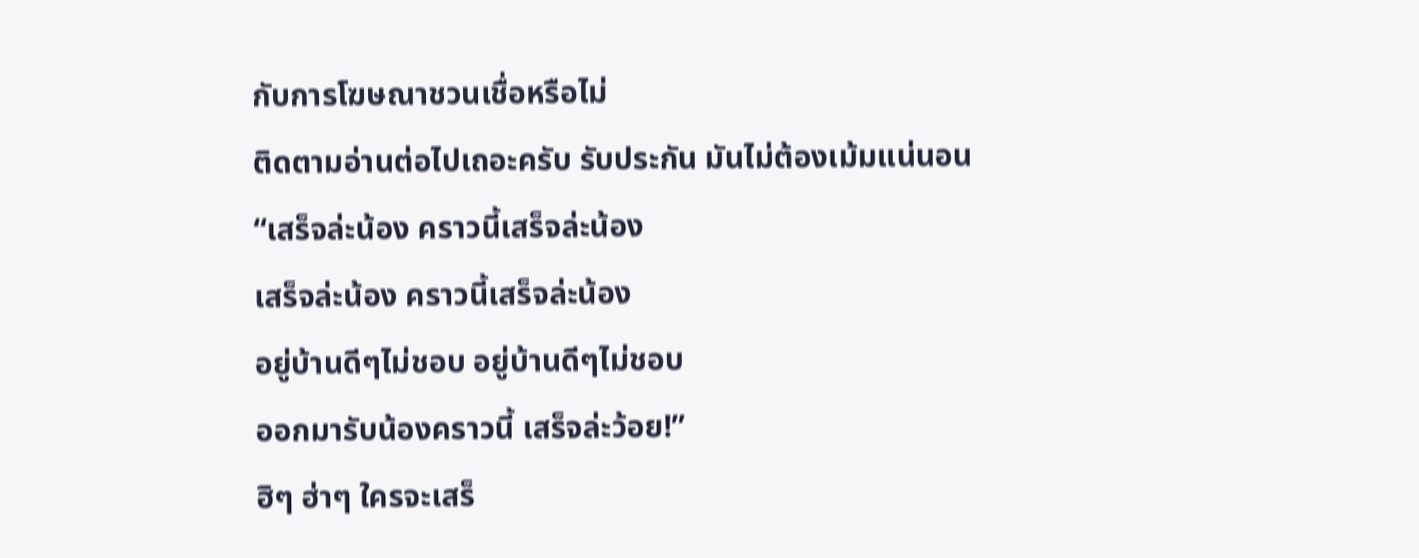กับการโฆษณาชวนเชื่อหรือไม่
ติดตามอ่านต่อไปเถอะครับ รับประกัน มันไม่ต้องเม้มแน่นอน
“เสร็จล่ะน้อง คราวนี้เสร็จล่ะน้อง
เสร็จล่ะน้อง คราวนี้เสร็จล่ะน้อง
อยู่บ้านดีๆไม่ชอบ อยู่บ้านดีๆไม่ชอบ
ออกมารับน้องคราวนี้ เสร็จล่ะว้อย!”
ฮิๆ ฮ่าๆ ใครจะเสร็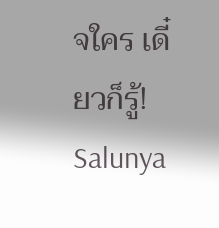จใคร เดี๋ยวก็รู้!
Salunya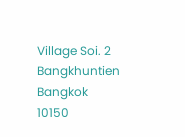Village Soi. 2
Bangkhuntien Bangkok 10150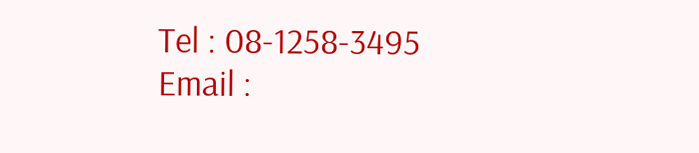Tel : 08-1258-3495
Email :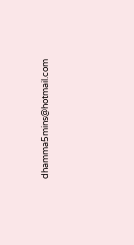dhamma5mins@hotmail.com